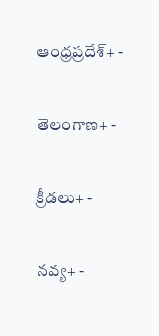ఆంధ్రప్రదేశ్+ -

తెలంగాణ+ -

క్రీడలు+ -

నవ్య+ -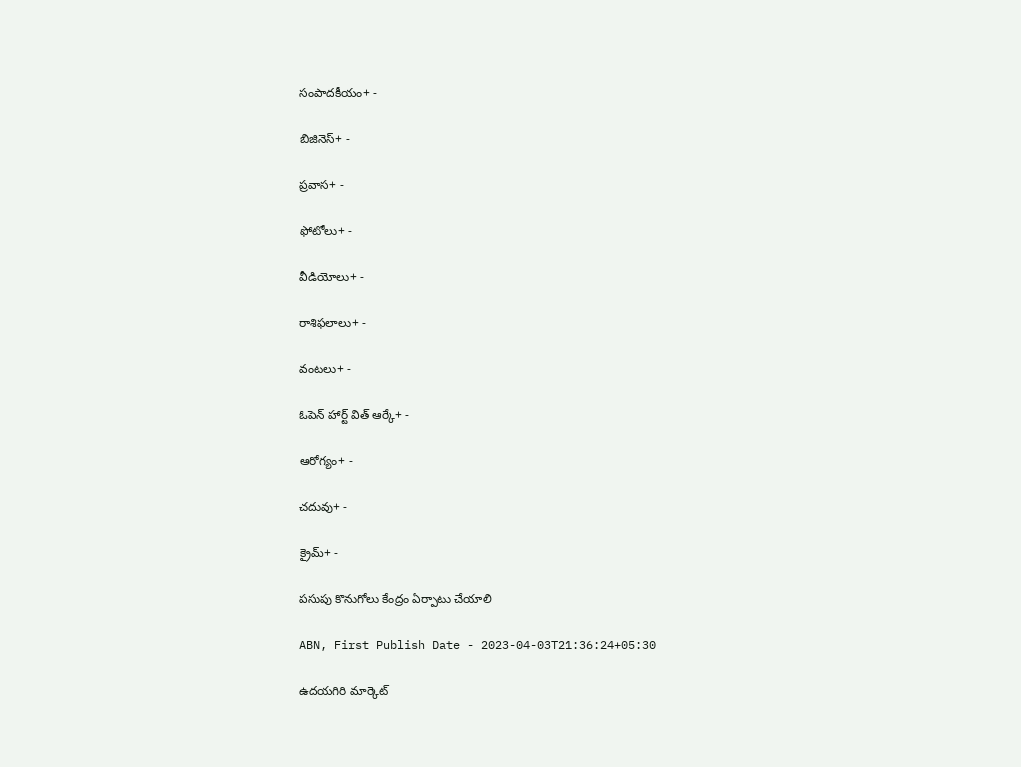సంపాదకీయం+ -

బిజినెస్+ -

ప్రవాస+ -

ఫోటోలు+ -

వీడియోలు+ -

రాశిఫలాలు+ -

వంటలు+ -

ఓపెన్ హార్ట్ విత్ ఆర్కే+ -

ఆరోగ్యం+ -

చదువు+ -

క్రైమ్+ -

పసుపు కొనుగోలు కేంద్రం ఏర్పాటు చేయాలి

ABN, First Publish Date - 2023-04-03T21:36:24+05:30

ఉదయగిరి మార్కెట్‌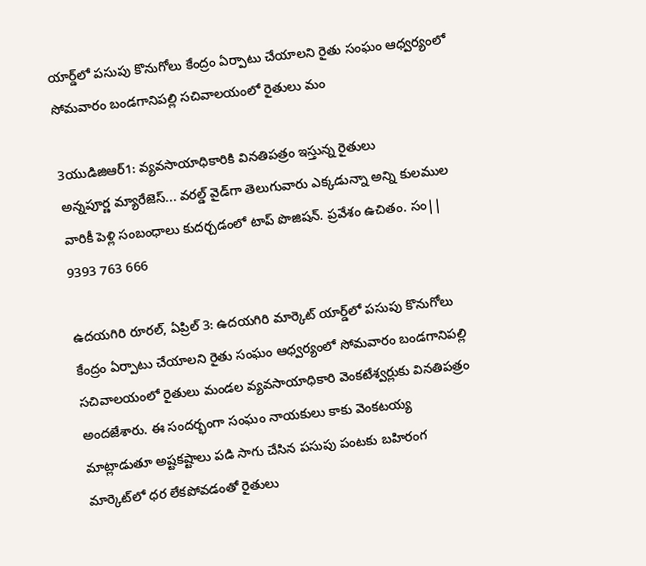యార్డ్‌లో పసుపు కొనుగోలు కేంద్రం ఏర్పాటు చేయాలని రైతు సంఘం ఆధ్వర్యంలో సోమవారం బండగానిపల్లి సచివాలయంలో రైతులు మం

3యుడిజిఆర్‌1: వ్యవసాయాధికారికి వినతిపత్రం ఇస్తున్న రైతులు
అన్నపూర్ణ మ్యారేజెస్... వరల్డ్ వైడ్‌గా తెలుగువారు ఎక్కడున్నా అన్ని కులముల వారికీ పెళ్లి సంబంధాలు కుదర్చడంలో టాప్ పొజిషన్. ప్రవేశం ఉచితం. సం|| 9393 763 666

ఉదయగిరి రూరల్‌, ఏప్రిల్‌ 3: ఉదయగిరి మార్కెట్‌ యార్డ్‌లో పసుపు కొనుగోలు కేంద్రం ఏర్పాటు చేయాలని రైతు సంఘం ఆధ్వర్యంలో సోమవారం బండగానిపల్లి సచివాలయంలో రైతులు మండల వ్యవసాయాధికారి వెంకటేశ్వర్లుకు వినతిపత్రం అందజేశారు. ఈ సందర్భంగా సంఘం నాయకులు కాకు వెంకటయ్య మాట్లాడుతూ అష్టకష్టాలు పడి సాగు చేసిన పసుపు పంటకు బహిరంగ మార్కెట్‌లో ధర లేకపోవడంతో రైతులు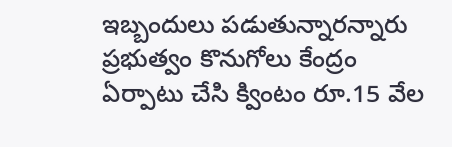ఇబ్బందులు పడుతున్నారన్నారు ప్రభుత్వం కొనుగోలు కేంద్రం ఏర్పాటు చేసి క్వింటం రూ.15 వేల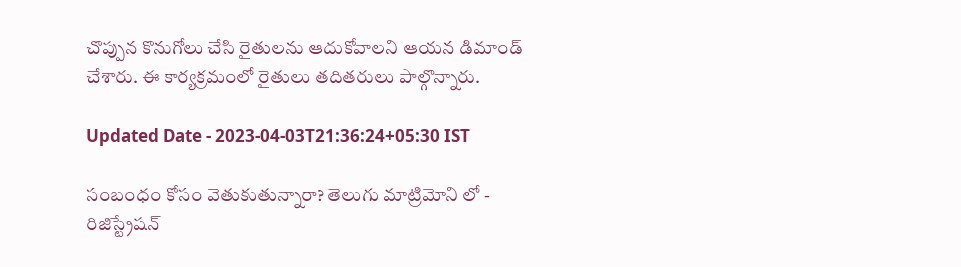చొప్పున కొనుగోలు చేసి రైతులను ఆదుకోవాలని ఆయన డిమాండ్‌ చేశారు. ఈ కార్యక్రమంలో రైతులు తదితరులు పాల్గొన్నారు.

Updated Date - 2023-04-03T21:36:24+05:30 IST

సంబంధం కోసం వెతుకుతున్నారా? తెలుగు మాట్రిమోని లో - రిజిస్ట్రేషన్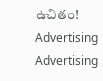ఉచితం!
Advertising
Advertising